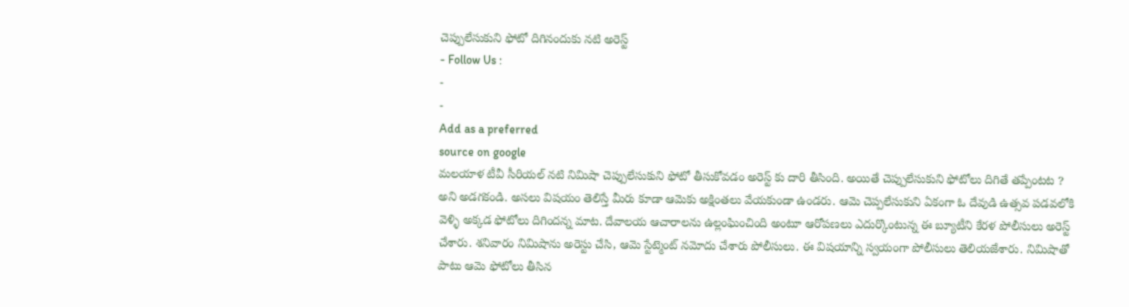చెప్పులేసుకుని ఫోటో దిగినందుకు నటి అరెస్ట్
- Follow Us :
-
-
Add as a preferred
source on google
మలయాళ టీవీ సీరియల్ నటి నిమిషా చెప్పులేసుకుని ఫోటో తీసుకోవడం అరెస్ట్ కు దారి తీసింది. అయితే చెప్పులేసుకుని ఫోటోలు దిగితే తప్పేంటట ? అని అడగకండి. అసలు విషయం తెలిస్తే మీరు కూడా ఆమెకు అక్షింతలు వేయకుండా ఉండరు. ఆమె చెప్పలేసుకుని ఏకంగా ఓ దేవుడి ఉత్సవ పడవలోకి వెళ్ళి అక్కడ ఫోటోలు దిగిందన్న మాట. దేవాలయ ఆచారాలను ఉల్లంఘించింది అంటూ ఆరోపణలు ఎదుర్కొంటున్న ఈ బ్యూటీని కేరళ పోలీసులు అరెస్ట్ చేశారు. శనివారం నిమిషాను అరెస్టు చేసి, ఆమె స్టేట్మెంట్ నమోదు చేశారు పోలీసులు. ఈ విషయాన్ని స్వయంగా పోలీసులు తెలియజేశారు. నిమిషాతో పాటు ఆమె ఫోటోలు తీసిన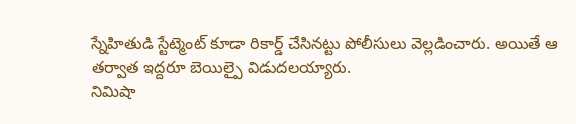స్నేహితుడి స్టేట్మెంట్ కూడా రికార్డ్ చేసినట్టు పోలీసులు వెల్లడించారు. అయితే ఆ తర్వాత ఇద్దరూ బెయిల్పై విడుదలయ్యారు.
నిమిషా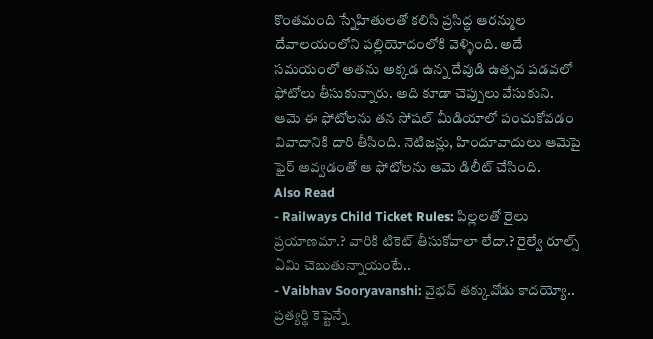కొంతమంది స్నేహితులతో కలిసి ప్రసిద్ధ ఆరన్ముల దేవాలయంలోని పల్లియోదంలోకి వెళ్ళింది. అదే సమయంలో అతను అక్కడ ఉన్న దేవుడి ఉత్సవ పడవలో ఫోటోలు తీసుకున్నారు. అది కూడా చెప్పులు వేసుకుని. ఆమె ఈ ఫోటోలను తన సోషల్ మీడియాలో పంచుకోవడం వివాదానికి దారి తీసింది. నెటిజన్లు, హిందూవాదులు ఆమెపై ఫైర్ అవ్వడంతో ఆ ఫోటోలను ఆమె డిలీట్ చేసింది.
Also Read
- Railways Child Ticket Rules: పిల్లలతో రైలు ప్రయాణమా.? వారికి టికెట్ తీసుకోవాలా లేదా.? రైల్వే రూల్స్ ఏమి చెబుతున్నాయంటే..
- Vaibhav Sooryavanshi: వైభవ్ తక్కువోడు కాదయ్యో.. ప్రత్యర్థి కెప్టెన్నే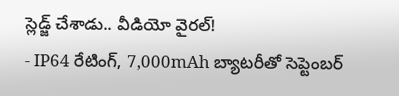స్లెడ్జ్ చేశాడు.. వీడియో వైరల్!
- IP64 రేటింగ్, 7,000mAh బ్యాటరీతో సెప్టెంబర్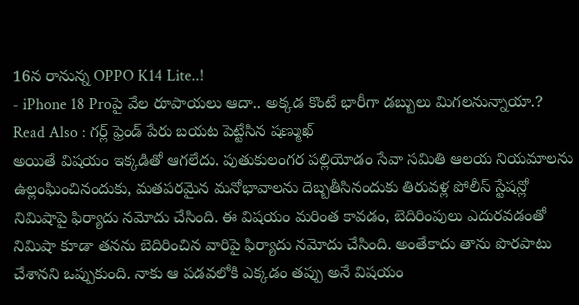16న రానున్న OPPO K14 Lite..!
- iPhone 18 Proపై వేల రూపాయలు ఆదా.. అక్కడ కొంటే భారీగా డబ్బులు మిగలనున్నాయా.?
Read Also : గర్ల్ ఫ్రెండ్ పేరు బయట పెట్టేసిన షణ్ముఖ్
అయితే విషయం ఇక్కడితో ఆగలేదు. పుతుకులంగర పల్లియోడం సేవా సమితి ఆలయ నియమాలను ఉల్లంఘించినందుకు, మతపరమైన మనోభావాలను దెబ్బతీసినందుకు తిరువళ్ల పోలీస్ స్టేషన్లో నిమిషాపై ఫిర్యాదు నమోదు చేసింది. ఈ విషయం మరింత కావడం, బెదిరింపులు ఎదురవడంతో నిమిషా కూడా తనను బెదిరించిన వారిపై ఫిర్యాదు నమోదు చేసింది. అంతేకాదు తాను పొరపాటు చేశానని ఒప్పుకుంది. నాకు ఆ పడవలోకి ఎక్కడం తప్పు అనే విషయం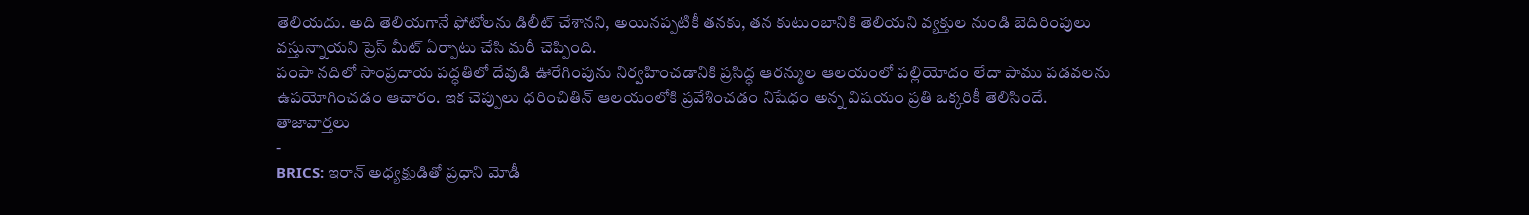తెలియదు. అది తెలియగానే ఫోటోలను డిలీట్ చేశానని, అయినప్పటికీ తనకు, తన కుటుంబానికి తెలియని వ్యక్తుల నుండి బెదిరింపులు వస్తున్నాయని ప్రెస్ మీట్ ఏర్పాటు చేసి మరీ చెప్పింది.
పంపా నదిలో సాంప్రదాయ పద్ధతిలో దేవుడి ఊరేగింపును నిర్వహించడానికి ప్రసిద్ధ ఆరన్ముల ఆలయంలో పల్లియోదం లేదా పాము పడవలను ఉపయోగించడం ఆచారం. ఇక చెప్పులు ధరించితిన్ ఆలయంలోకి ప్రవేశించడం నిషేధం అన్న విషయం ప్రతి ఒక్కరికీ తెలిసిందే.
తాజావార్తలు
-
BRICS: ఇరాన్ అధ్యక్షుడితో ప్రధాని మోడీ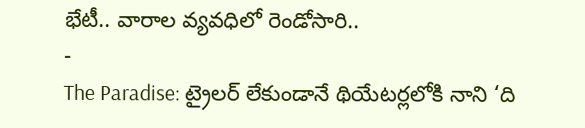భేటీ.. వారాల వ్యవధిలో రెండోసారి..
-
The Paradise: ట్రైలర్ లేకుండానే థియేటర్లలోకి నాని ‘ది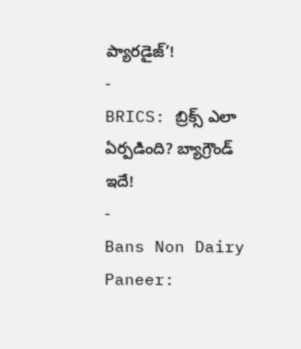ప్యారడైజ్’!
-
BRICS: బ్రిక్స్ ఎలా ఏర్పడింది? బ్యాగ్రౌండ్ ఇదే!
-
Bans Non Dairy Paneer: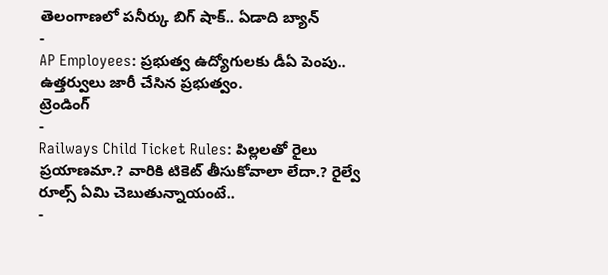తెలంగాణలో పనీర్కు బిగ్ షాక్.. ఏడాది బ్యాన్
-
AP Employees: ప్రభుత్వ ఉద్యోగులకు డీఏ పెంపు.. ఉత్తర్వులు జారీ చేసిన ప్రభుత్వం.
ట్రెండింగ్
-
Railways Child Ticket Rules: పిల్లలతో రైలు ప్రయాణమా.? వారికి టికెట్ తీసుకోవాలా లేదా.? రైల్వే రూల్స్ ఏమి చెబుతున్నాయంటే..
-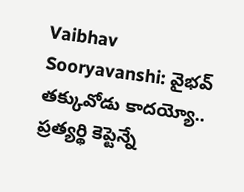Vaibhav Sooryavanshi: వైభవ్ తక్కువోడు కాదయ్యో.. ప్రత్యర్థి కెప్టెన్నే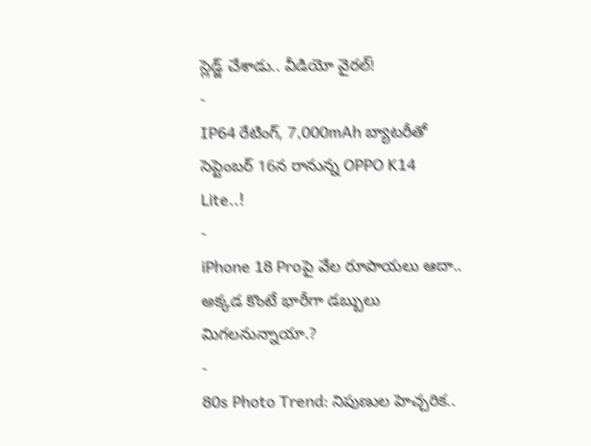స్లెడ్జ్ చేశాడు.. వీడియో వైరల్!
-
IP64 రేటింగ్, 7,000mAh బ్యాటరీతో సెప్టెంబర్ 16న రానున్న OPPO K14 Lite..!
-
iPhone 18 Proపై వేల రూపాయలు ఆదా.. అక్కడ కొంటే భారీగా డబ్బులు మిగలనున్నాయా.?
-
80s Photo Trend: నిపుణుల హెచ్చరిక..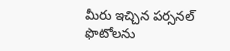మీరు ఇచ్చిన పర్సనల్ ఫొటోలను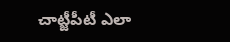చాట్జీపీటీ ఎలా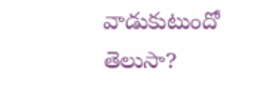వాడుకుటుందో తెలుసా?